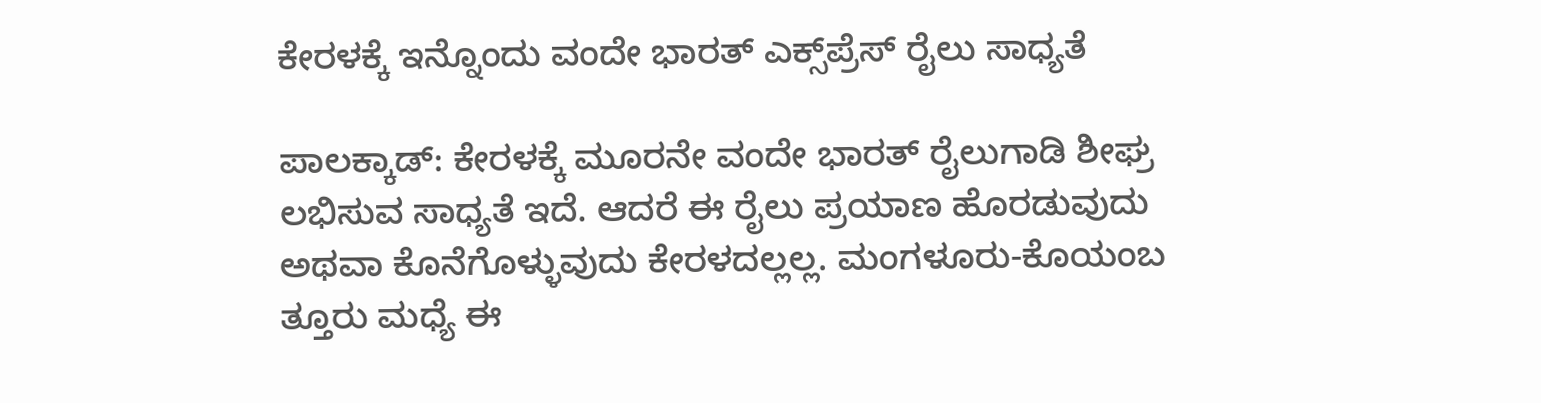ಕೇರಳಕ್ಕೆ ಇನ್ನೊಂದು ವಂದೇ ಭಾರತ್ ಎಕ್ಸ್‌ಪ್ರೆಸ್ ರೈಲು ಸಾಧ್ಯತೆ

ಪಾಲಕ್ಕಾಡ್: ಕೇರಳಕ್ಕೆ ಮೂರನೇ ವಂದೇ ಭಾರತ್ ರೈಲುಗಾಡಿ ಶೀಘ್ರ ಲಭಿಸುವ ಸಾಧ್ಯತೆ ಇದೆ. ಆದರೆ ಈ ರೈಲು ಪ್ರಯಾಣ ಹೊರಡುವುದು ಅಥವಾ ಕೊನೆಗೊಳ್ಳುವುದು ಕೇರಳದಲ್ಲಲ್ಲ. ಮಂಗಳೂರು-ಕೊಯಂಬ ತ್ತೂರು ಮಧ್ಯೆ ಈ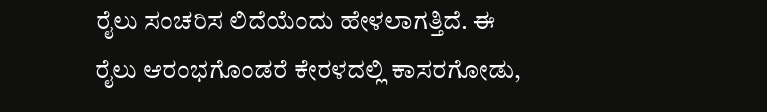ರೈಲು ಸಂಚರಿಸ ಲಿದೆಯೆಂದು ಹೇಳಲಾಗತ್ತಿದೆ. ಈ ರೈಲು ಆರಂಭಗೊಂಡರೆ ಕೇರಳದಲ್ಲಿ ಕಾಸರಗೋಡು,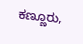ಕಣ್ಣೂರು,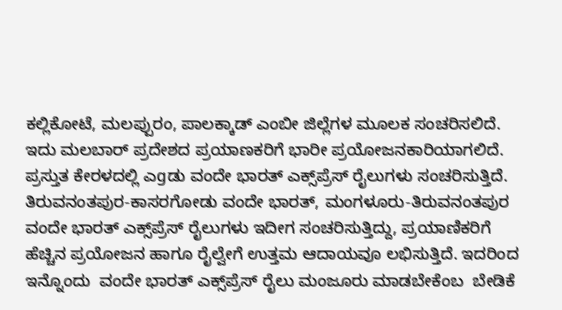ಕಲ್ಲಿಕೋಟೆ, ಮಲಪ್ಪುರಂ, ಪಾಲಕ್ಕಾಡ್ ಎಂಬೀ ಜಿಲ್ಲೆಗಳ ಮೂಲಕ ಸಂಚರಿಸಲಿದೆ. ಇದು ಮಲಬಾರ್ ಪ್ರದೇಶದ ಪ್ರಯಾಣಕರಿಗೆ ಭಾರೀ ಪ್ರಯೋಜನಕಾರಿಯಾಗಲಿದೆ. ಪ್ರಸ್ತುತ ಕೇರಳದಲ್ಲಿ ಎgಡು ವಂದೇ ಭಾರತ್ ಎಕ್ಸ್‌ಪ್ರೆಸ್ ರೈಲುಗಳು ಸಂಚರಿಸುತ್ತಿದೆ.  ತಿರುವನಂತಪುರ-ಕಾಸರಗೋಡು ವಂದೇ ಭಾರತ್, ಮಂಗಳೂರು-ತಿರುವನಂತಪುರ ವಂದೇ ಭಾರತ್ ಎಕ್ಸ್‌ಪ್ರೆಸ್ ರೈಲುಗಳು ಇದೀಗ ಸಂಚರಿಸುತ್ತಿದ್ದು, ಪ್ರಯಾಣಿಕರಿಗೆ ಹೆಚ್ಚಿನ ಪ್ರಯೋಜನ ಹಾಗೂ ರೈಲ್ವೇಗೆ ಉತ್ತಮ ಆದಾಯವೂ ಲಭಿಸುತ್ತಿದೆ. ಇದರಿಂದ ಇನ್ನೊಂದು  ವಂದೇ ಭಾರತ್ ಎಕ್ಸ್‌ಪ್ರೆಸ್ ರೈಲು ಮಂಜೂರು ಮಾಡಬೇಕೆಂಬ  ಬೇಡಿಕೆ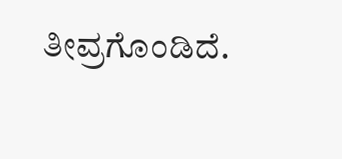ತೀವ್ರಗೊಂಡಿದೆ.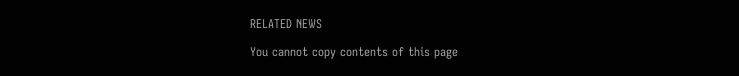RELATED NEWS

You cannot copy contents of this page